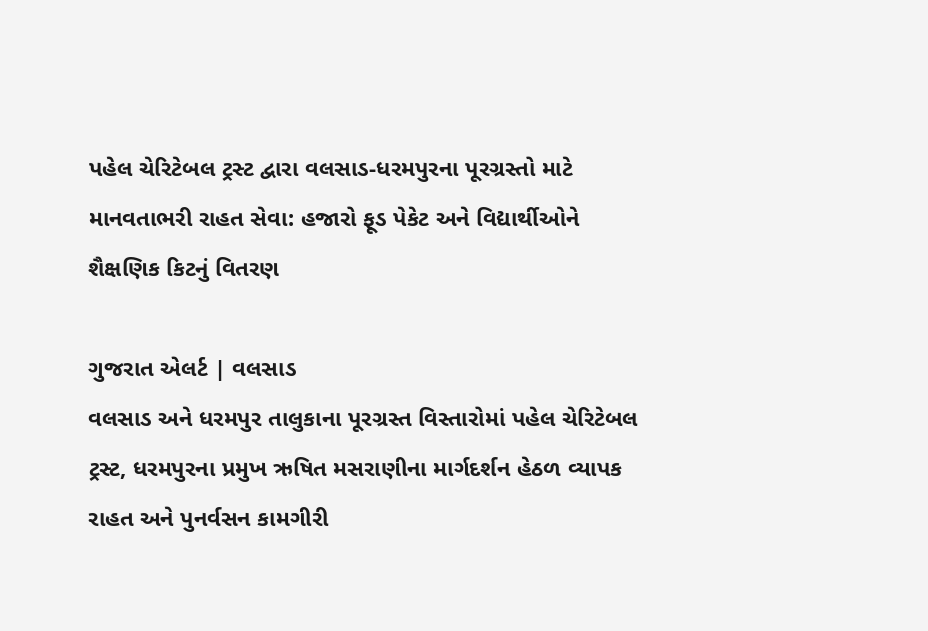પહેલ ચેરિટેબલ ટ્રસ્ટ દ્વારા વલસાડ-ધરમપુરના પૂરગ્રસ્તો માટે માનવતાભરી રાહત સેવા: હજારો ફૂડ પેકેટ અને વિદ્યાર્થીઓને શૈક્ષણિક કિટનું વિતરણ

ગુજરાત એલર્ટ | વલસાડ
વલસાડ અને ધરમપુર તાલુકાના પૂરગ્રસ્ત વિસ્તારોમાં પહેલ ચેરિટેબલ ટ્રસ્ટ, ધરમપુરના પ્રમુખ ઋષિત મસરાણીના માર્ગદર્શન હેઠળ વ્યાપક રાહત અને પુનર્વસન કામગીરી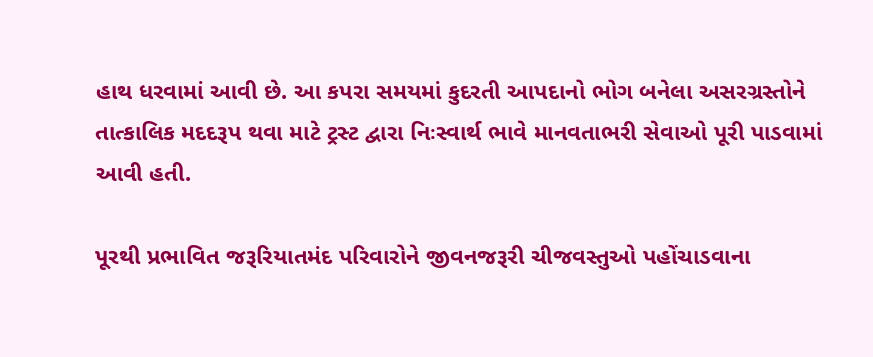હાથ ધરવામાં આવી છે. આ કપરા સમયમાં કુદરતી આપદાનો ભોગ બનેલા અસરગ્રસ્તોને તાત્કાલિક મદદરૂપ થવા માટે ટ્રસ્ટ દ્વારા નિઃસ્વાર્થ ભાવે માનવતાભરી સેવાઓ પૂરી પાડવામાં આવી હતી.

પૂરથી પ્રભાવિત જરૂરિયાતમંદ પરિવારોને જીવનજરૂરી ચીજવસ્તુઓ પહોંચાડવાના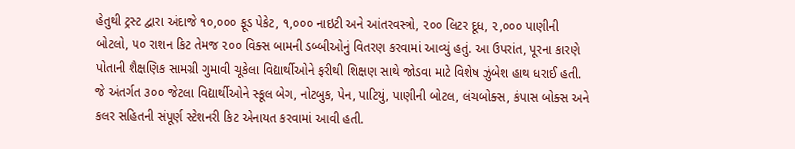હેતુથી ટ્રસ્ટ દ્વારા અંદાજે ૧૦,૦૦૦ ફૂડ પેકેટ, ૧,૦૦૦ નાઇટી અને આંતરવસ્ત્રો, ૨૦૦ લિટર દૂધ, ૨,૦૦૦ પાણીની બોટલો, ૫૦ રાશન કિટ તેમજ ૨૦૦ વિક્સ બામની ડબ્બીઓનું વિતરણ કરવામાં આવ્યું હતું. આ ઉપરાંત, પૂરના કારણે પોતાની શૈક્ષણિક સામગ્રી ગુમાવી ચૂકેલા વિદ્યાર્થીઓને ફરીથી શિક્ષણ સાથે જોડવા માટે વિશેષ ઝુંબેશ હાથ ધરાઈ હતી. જે અંતર્ગત ૩૦૦ જેટલા વિદ્યાર્થીઓને સ્કૂલ બેગ, નોટબુક, પેન, પાટિયું, પાણીની બોટલ, લંચબોક્સ, કંપાસ બોક્સ અને કલર સહિતની સંપૂર્ણ સ્ટેશનરી કિટ એનાયત કરવામાં આવી હતી.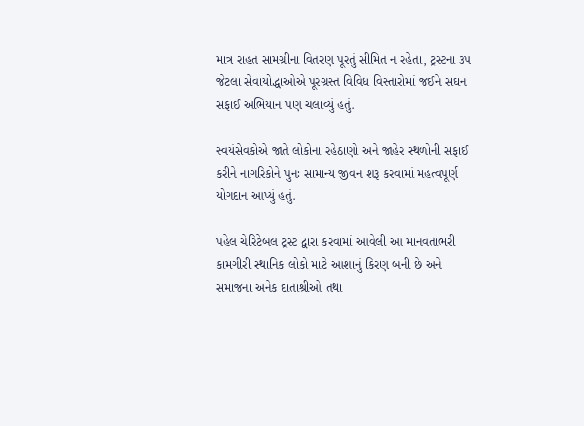માત્ર રાહત સામગ્રીના વિતરણ પૂરતું સીમિત ન રહેતા, ટ્રસ્ટના ૩૫ જેટલા સેવાયોદ્ધાઓએ પૂરગ્રસ્ત વિવિધ વિસ્તારોમાં જઈને સઘન સફાઈ અભિયાન પણ ચલાવ્યું હતું.

સ્વયંસેવકોએ જાતે લોકોના રહેઠાણો અને જાહેર સ્થળોની સફાઈ કરીને નાગરિકોને પુનઃ સામાન્ય જીવન શરૂ કરવામાં મહત્વપૂર્ણ યોગદાન આપ્યું હતું.

પહેલ ચેરિટેબલ ટ્રસ્ટ દ્વારા કરવામાં આવેલી આ માનવતાભરી કામગીરી સ્થાનિક લોકો માટે આશાનું કિરણ બની છે અને સમાજના અનેક દાતાશ્રીઓ તથા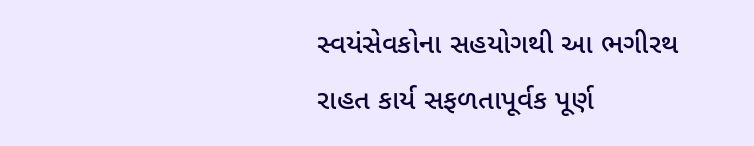સ્વયંસેવકોના સહયોગથી આ ભગીરથ રાહત કાર્ય સફળતાપૂર્વક પૂર્ણ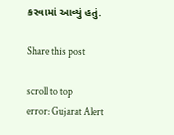કરવામાં આવ્યું હતું.

Share this post

scroll to top
error: Gujarat Alert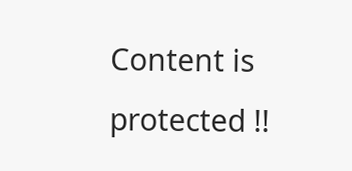Content is protected !!